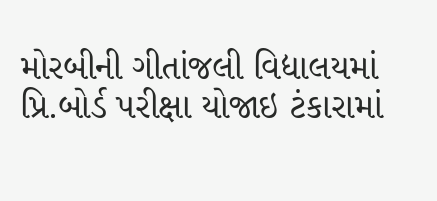મોરબીની ગીતાંજલી વિદ્યાલયમાં પ્રિ.બોર્ડ પરીક્ષા યોજાઇ ટંકારામાં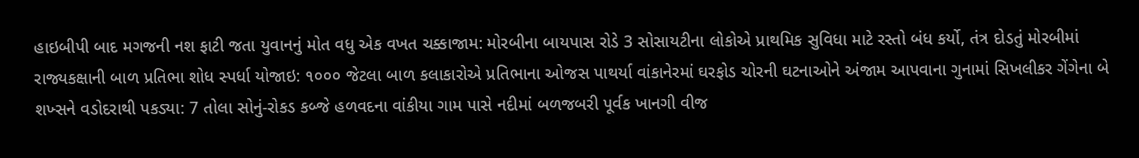હાઇબીપી બાદ મગજની નશ ફાટી જતા યુવાનનું મોત વધુ એક વખત ચક્કાજામ: મોરબીના બાયપાસ રોડે 3 સોસાયટીના લોકોએ પ્રાથમિક સુવિધા માટે રસ્તો બંધ કર્યો, તંત્ર દોડતું મોરબીમાં રાજ્યકક્ષાની બાળ પ્રતિભા શોધ સ્પર્ધા યોજાઇ: ૧૦૦૦ જેટલા બાળ કલાકારોએ પ્રતિભાના ઓજસ પાથર્યા વાંકાનેરમાં ઘરફોડ ચોરની ઘટનાઓને અંજામ આપવાના ગુનામાં સિખલીકર ગેંગેના બે શખ્સને વડોદરાથી પકડ્યા: 7 તોલા સોનું-રોકડ કબ્જે હળવદના વાંકીયા ગામ પાસે નદીમાં બળજબરી પૂર્વક ખાનગી વીજ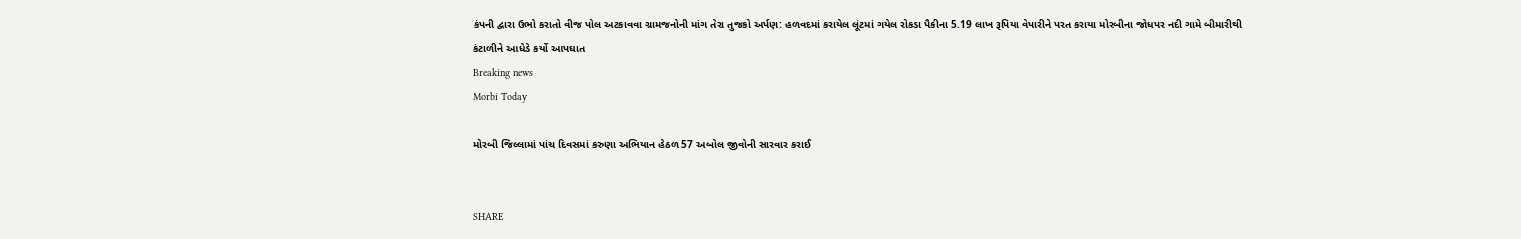કંપની દ્વારા ઉભો કરાતો વીજ પોલ અટકાવવા ગ્રામજનોની માંગ તેરા તુજકો અર્પણ: હળવદમાં કરાયેલ લૂંટમાં ગયેલ રોકડા પૈકીના 5.19 લાખ રૂપિયા વેપારીને પરત કરાયા મોરબીના જોધપર નદી ગામે બીમારીથી કંટાળીને આધેડે કર્યો આપઘાત
Breaking news
Morbi Today

મોરબી જિલ્લામાં પાંચ દિવસમાં કરુણા અભિયાન હેઠળ 57 અબોલ જીવોની સારવાર કરાઈ


SHARE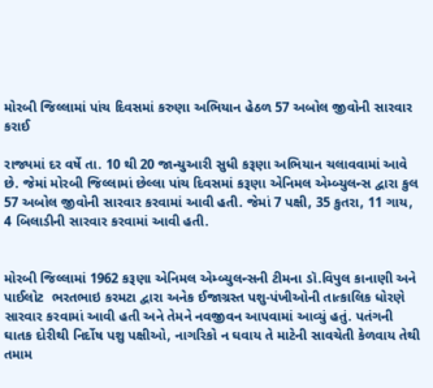મોરબી જિલ્લામાં પાંચ દિવસમાં કરુણા અભિયાન હેઠળ 57 અબોલ જીવોની સારવાર કરાઈ

રાજ્યમાં દર વર્ષે તા. 10 થી 20 જાન્યુઆરી સુધી કરૂણા અભિયાન ચલાવવામાં આવે છે. જેમાં મોરબી જિલ્લામાં છેલ્લા પાંચ દિવસમાં કરૂણા એનિમલ એમ્બ્યુલન્સ દ્વારા કુલ 57 અબોલ જીવોની સારવાર કરવામાં આવી હતી. જેમાં 7 પક્ષી, 35 કુતરા, 11 ગાય, 4 બિલાડીની સારવાર કરવામાં આવી હતી.


મોરબી જિલ્લામાં 1962 કરૂણા એનિમલ એમ્બ્યુલન્સની ટીમના ડૉ.વિપુલ કાનાણી અને પાઈલોટ  ભરતભાઇ કરમટા દ્વારા અનેક ઈજાગ્રસ્ત પશુ-પંખીઓની તાત્કાલિક ધોરણે સારવાર કરવામાં આવી હતી અને તેમને નવજીવન આપવામાં આવ્યું હતું. પતંગની ઘાતક દોરીથી નિર્દોષ પશુ પક્ષીઓ, નાગરિકો ન ઘવાય તે માટેની સાવચેતી કેળવાય તેથી તમામ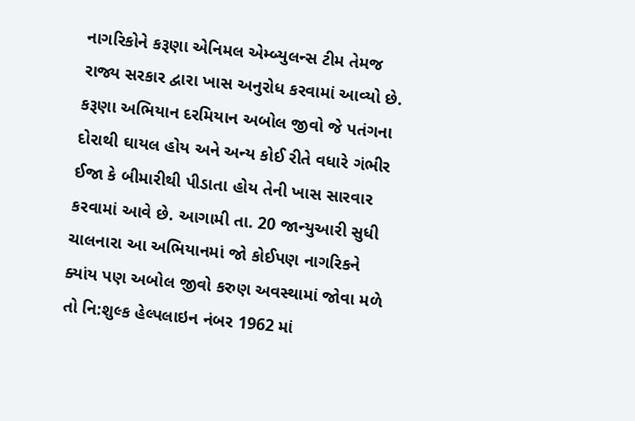નાગરિકોને કરૂણા એનિમલ એમ્બ્યુલન્સ ટીમ તેમજ રાજ્ય સરકાર દ્વારા ખાસ અનુરોધ કરવામાં આવ્યો છે. કરૂણા અભિયાન દરમિયાન અબોલ જીવો જે પતંગના દોરાથી ઘાયલ હોય અને અન્ય કોઈ રીતે વધારે ગંભીર ઈજા કે બીમારીથી પીડાતા હોય તેની ખાસ સારવાર કરવામાં આવે છે. આગામી તા. 20 જાન્યુઆરી સુધી ચાલનારા આ અભિયાનમાં જો કોઈપણ નાગરિકને ક્યાંય પણ અબોલ જીવો કરુણ અવસ્થામાં જોવા મળે તો નિ:શુલ્ક હેલ્પલાઇન નંબર 1962 માં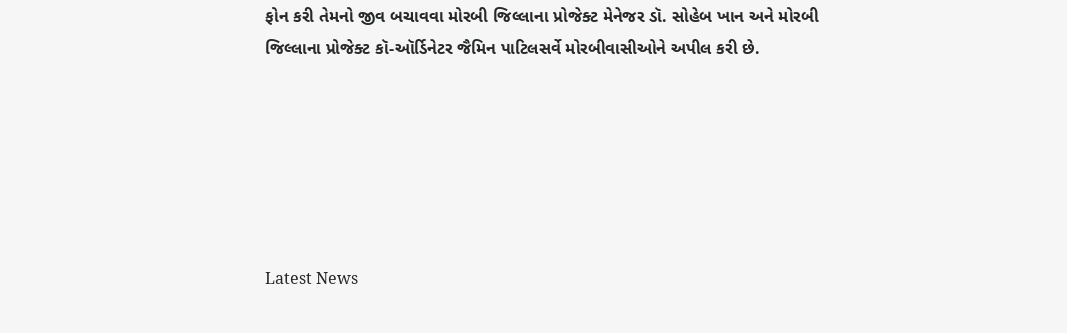ફોન કરી તેમનો જીવ બચાવવા મોરબી જિલ્લાના પ્રોજેક્ટ મેનેજર ડૉ. સોહેબ ખાન અને મોરબી જિલ્લાના પ્રોજેક્ટ કૉ-ઑર્ડિનેટર જૈમિન પાટિલસર્વે મોરબીવાસીઓને અપીલ કરી છે.






Latest News